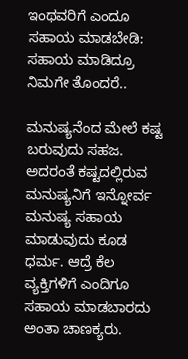ಇಂಥವರಿಗೆ ಎಂದೂ ಸಹಾಯ ಮಾಡಬೇಡಿ: ಸಹಾಯ ಮಾಡಿದ್ರೂ ನಿಮಗೇ ತೊಂದರೆ..

ಮನುಷ್ಯನೆಂದ ಮೇಲೆ ಕಷ್ಟ ಬರುವುದು ಸಹಜ. ಅದರಂತೆ ಕಷ್ಟದಲ್ಲಿರುವ ಮನುಷ್ಯನಿಗೆ ಇನ್ನೋರ್ವ ಮನುಷ್ಯ ಸಹಾಯ ಮಾಡುವುದು ಕೂಡ ಧರ್ಮ. ಆದ್ರೆ ಕೆಲ ವ್ಯಕ್ತಿಗಳಿಗೆ ಎಂದಿಗೂ ಸಹಾಯ ಮಾಡಬಾರದು ಅಂತಾ ಚಾಣಕ್ಯರು.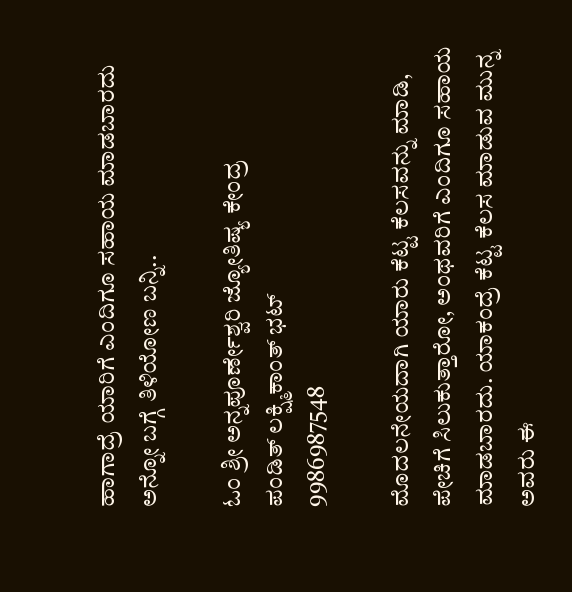ಹಾಗಾದ್ರೆ ಯಾರಿಗೆ ಎಂದಿಗೂ ಸಹಾಯ ಮಾಡಬಾರದು ಅನ್ನೋ ಬಗ್ಗೆ ತಿಳಿಯೋಣ ಬನ್ನಿ..

ಓಂ ಶ್ರೀ ಅನ್ನಪೂರ್ಣೇಶ್ವರಿ ಜ್ಯೋತಿಷ್ಯ ಕೇಂದ್ರ
ಪಂಡಿತ್ ಲಕ್ಷ್ಮಿಕಾಂತ್ ಭಟ್
9986987548

ಮೊದಲನೇಯದಾಗಿ ಯಾರು ಕೆಟ್ಟ ಕೆಲಸವನ್ನು ಮಾಡಿ, ಪೇಚಿಗೆ ಸಿಲುಕುತ್ತಾರೋ, ಅಂಥವರಿಗೆ ಎಂದಿಗೂ ಸಹಾಯ ಮಾಡಬಾರದು. ಯಾಕಂದ್ರೆ ಕೆಟ್ಟ ಕೆಲಸ ಮಾಡುವ ಮುನ್ನ ಅವರು ಈ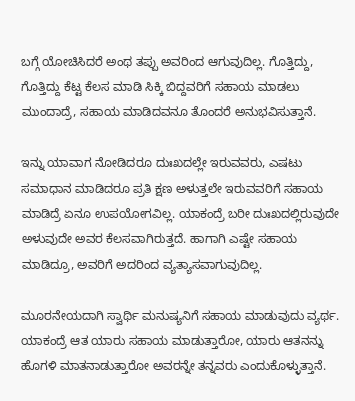ಬಗ್ಗೆ ಯೋಚಿಸಿದರೆ ಅಂಥ ತಪ್ಪು ಅವರಿಂದ ಆಗುವುದಿಲ್ಲ. ಗೊತ್ತಿದ್ದು, ಗೊತ್ತಿದ್ದು ಕೆಟ್ಟ ಕೆಲಸ ಮಾಡಿ ಸಿಕ್ಕಿ ಬಿದ್ದವರಿಗೆ ಸಹಾಯ ಮಾಡಲು ಮುಂದಾದ್ರೆ, ಸಹಾಯ ಮಾಡಿದವನೂ ತೊಂದರೆ ಅನುಭವಿಸುತ್ತಾನೆ.

ಇನ್ನು ಯಾವಾಗ ನೋಡಿದರೂ ದುಃಖದಲ್ಲೇ ಇರುವವರು, ಎಷಟು ಸಮಾಧಾನ ಮಾಡಿದರೂ ಪ್ರತಿ ಕ್ಷಣ ಅಳುತ್ತಲೇ ಇರುವವರಿಗೆ ಸಹಾಯ ಮಾಡಿದ್ರೆ ಏನೂ ಉಪಯೋಗವಿಲ್ಲ. ಯಾಕಂದ್ರೆ ಬರೀ ದುಃಖದಲ್ಲಿರುವುದೇ ಅಳುವುದೇ ಅವರ ಕೆಲಸವಾಗಿರುತ್ತದೆ. ಹಾಗಾಗಿ ಎಷ್ಟೇ ಸಹಾಯ ಮಾಡಿದ್ರೂ, ಅವರಿಗೆ ಅದರಿಂದ ವ್ಯತ್ಯಾಸವಾಗುವುದಿಲ್ಲ.

ಮೂರನೇಯದಾಗಿ ಸ್ವಾರ್ಥಿ ಮನುಷ್ಯನಿಗೆ ಸಹಾಯ ಮಾಡುವುದು ವ್ಯರ್ಥ. ಯಾಕಂದ್ರೆ ಆತ ಯಾರು ಸಹಾಯ ಮಾಡುತ್ತಾರೋ, ಯಾರು ಆತನನ್ನು ಹೊಗಳಿ ಮಾತನಾಡುತ್ತಾರೋ ಅವರನ್ನೇ ತನ್ನವರು ಎಂದುಕೊಳ್ಳುತ್ತಾನೆ.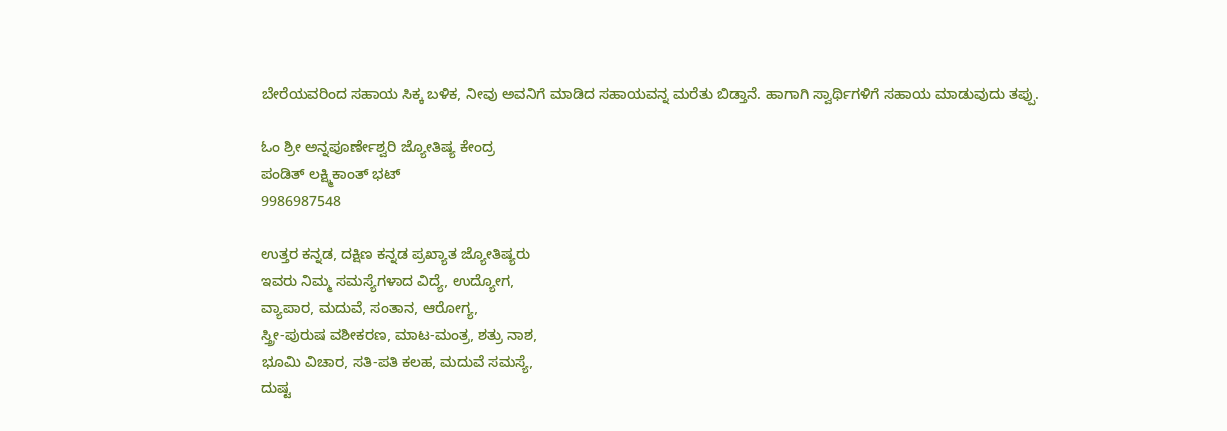ಬೇರೆಯವರಿಂದ ಸಹಾಯ ಸಿಕ್ಕ ಬಳಿಕ, ನೀವು ಅವನಿಗೆ ಮಾಡಿದ ಸಹಾಯವನ್ನ ಮರೆತು ಬಿಡ್ತಾನೆ. ಹಾಗಾಗಿ ಸ್ವಾರ್ಥಿಗಳಿಗೆ ಸಹಾಯ ಮಾಡುವುದು ತಪ್ಪು.

ಓಂ ಶ್ರೀ ಅನ್ನಪೂರ್ಣೇಶ್ವರಿ ಜ್ಯೋತಿಷ್ಯ ಕೇಂದ್ರ
ಪಂಡಿತ್ ಲಕ್ಷ್ಮಿಕಾಂತ್ ಭಟ್
9986987548

ಉತ್ತರ ಕನ್ನಡ, ದಕ್ಷಿಣ ಕನ್ನಡ ಪ್ರಖ್ಯಾತ ಜ್ಯೋತಿಷ್ಯರು
ಇವರು ನಿಮ್ಮ ಸಮಸ್ಯೆಗಳಾದ ವಿದ್ಯೆ, ಉದ್ಯೋಗ,
ವ್ಯಾಪಾರ, ಮದುವೆ, ಸಂತಾನ, ಆರೋಗ್ಯ,
ಸ್ತ್ರೀ-ಪುರುಷ ವಶೀಕರಣ, ಮಾಟ-ಮಂತ್ರ, ಶತ್ರು ನಾಶ,
ಭೂಮಿ ವಿಚಾರ, ಸತಿ-ಪತಿ ಕಲಹ, ಮದುವೆ ಸಮಸ್ಯೆ,
ದುಷ್ಟ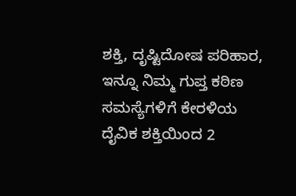ಶಕ್ತಿ, ದೃಷ್ಟಿದೋಷ ಪರಿಹಾರ,
ಇನ್ನೂ ನಿಮ್ಮ ಗುಪ್ತ ಕಠಿಣ ಸಮಸ್ಯೆಗಳಿಗೆ ಕೇರಳಿಯ
ದೈವಿಕ ಶಕ್ತಿಯಿಂದ 2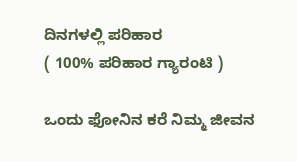ದಿನಗಳಲ್ಲಿ ಪರಿಹಾರ
( 100% ಪರಿಹಾರ ಗ್ಯಾರಂಟಿ )

ಒಂದು ಫೋನಿನ ಕರೆ ನಿಮ್ಮ ಜೀವನ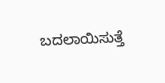ಬದಲಾಯಿಸುತ್ತೆ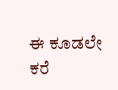ಈ ಕೂಡಲೇ ಕರೆ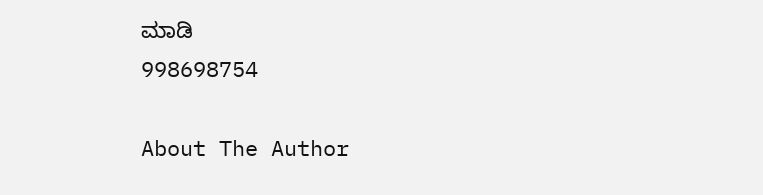ಮಾಡಿ
998698754

About The Author